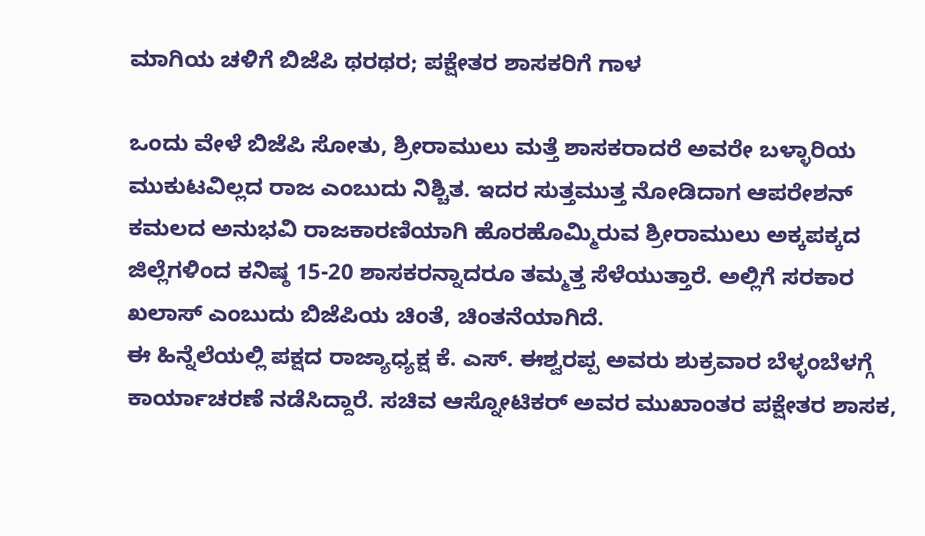ಮಾಗಿಯ ಚಳಿಗೆ ಬಿಜೆಪಿ ಥರಥರ; ಪಕ್ಷೇತರ ಶಾಸಕರಿಗೆ ಗಾಳ

ಒಂದು ವೇಳೆ ಬಿಜೆಪಿ ಸೋತು, ಶ್ರೀರಾಮುಲು ಮತ್ತೆ ಶಾಸಕರಾದರೆ ಅವರೇ ಬಳ್ಳಾರಿಯ ಮುಕುಟವಿಲ್ಲದ ರಾಜ ಎಂಬುದು ನಿಶ್ಚಿತ. ಇದರ ಸುತ್ತಮುತ್ತ ನೋಡಿದಾಗ ಆಪರೇಶನ್ ಕಮಲದ ಅನುಭವಿ ರಾಜಕಾರಣಿಯಾಗಿ ಹೊರಹೊಮ್ಮಿರುವ ಶ್ರೀರಾಮುಲು ಅಕ್ಕಪಕ್ಕದ ಜಿಲ್ಲೆಗಳಿಂದ ಕನಿಷ್ಠ 15-20 ಶಾಸಕರನ್ನಾದರೂ ತಮ್ಮತ್ತ ಸೆಳೆಯುತ್ತಾರೆ. ಅಲ್ಲಿಗೆ ಸರಕಾರ ಖಲಾಸ್ ಎಂಬುದು ಬಿಜೆಪಿಯ ಚಿಂತೆ, ಚಿಂತನೆಯಾಗಿದೆ.
ಈ ಹಿನ್ನೆಲೆಯಲ್ಲಿ ಪಕ್ಷದ ರಾಜ್ಯಾಧ್ಯಕ್ಷ ಕೆ. ಎಸ್. ಈಶ್ವರಪ್ಪ ಅವರು ಶುಕ್ರವಾರ ಬೆಳ್ಳಂಬೆಳಗ್ಗೆ ಕಾರ್ಯಾಚರಣೆ ನಡೆಸಿದ್ದಾರೆ. ಸಚಿವ ಆಸ್ನೋಟಿಕರ್ ಅವರ ಮುಖಾಂತರ ಪಕ್ಷೇತರ ಶಾಸಕ,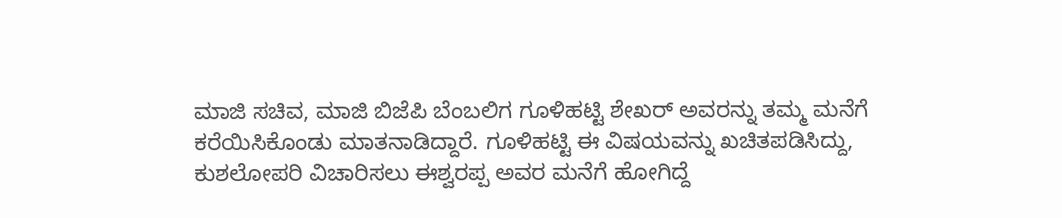ಮಾಜಿ ಸಚಿವ, ಮಾಜಿ ಬಿಜೆಪಿ ಬೆಂಬಲಿಗ ಗೂಳಿಹಟ್ಟಿ ಶೇಖರ್ ಅವರನ್ನು ತಮ್ಮ ಮನೆಗೆ ಕರೆಯಿಸಿಕೊಂಡು ಮಾತನಾಡಿದ್ದಾರೆ. ಗೂಳಿಹಟ್ಟಿ ಈ ವಿಷಯವನ್ನು ಖಚಿತಪಡಿಸಿದ್ದು, ಕುಶಲೋಪರಿ ವಿಚಾರಿಸಲು ಈಶ್ವರಪ್ಪ ಅವರ ಮನೆಗೆ ಹೋಗಿದ್ದೆ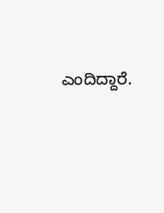ಎಂದಿದ್ದಾರೆ.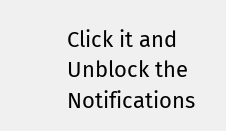Click it and Unblock the Notifications